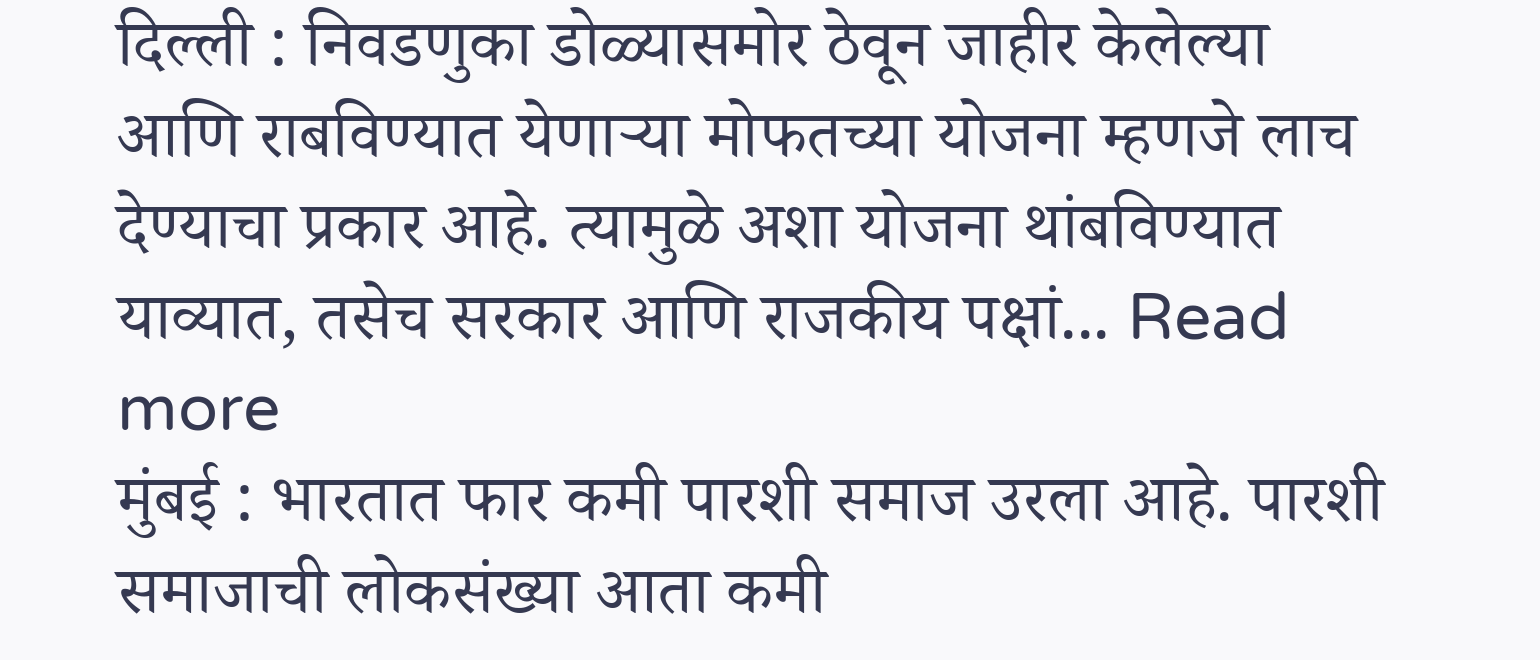दिल्ली : निवडणुका डोळ्यासमोर ठेवून जाहीर केलेल्या आणि राबविण्यात येणाऱ्या मोफतच्या योजना म्हणजे लाच देण्याचा प्रकार आहे. त्यामुळे अशा योजना थांबविण्यात याव्यात, तसेच सरकार आणि राजकीय पक्षां... Read more
मुंबई : भारतात फार कमी पारशी समाज उरला आहे. पारशी समाजाची लोकसंख्या आता कमी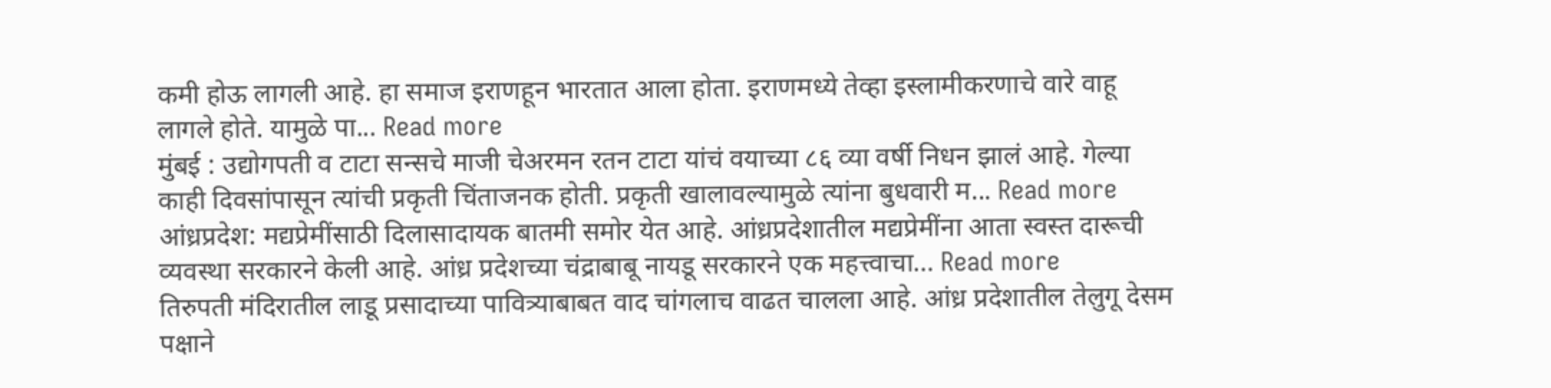कमी होऊ लागली आहे. हा समाज इराणहून भारतात आला होता. इराणमध्ये तेव्हा इस्लामीकरणाचे वारे वाहू लागले होते. यामुळे पा... Read more
मुंबई : उद्योगपती व टाटा सन्सचे माजी चेअरमन रतन टाटा यांचं वयाच्या ८६ व्या वर्षी निधन झालं आहे. गेल्या काही दिवसांपासून त्यांची प्रकृती चिंताजनक होती. प्रकृती खालावल्यामुळे त्यांना बुधवारी म... Read more
आंध्रप्रदेश: मद्यप्रेमींसाठी दिलासादायक बातमी समोर येत आहे. आंध्रप्रदेशातील मद्यप्रेमींना आता स्वस्त दारूची व्यवस्था सरकारने केली आहे. आंध्र प्रदेशच्या चंद्राबाबू नायडू सरकारने एक महत्त्वाचा... Read more
तिरुपती मंदिरातील लाडू प्रसादाच्या पावित्र्याबाबत वाद चांगलाच वाढत चालला आहे. आंध्र प्रदेशातील तेलुगू देसम पक्षाने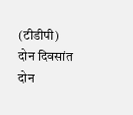(टीडीपी) दोन दिवसांत दोन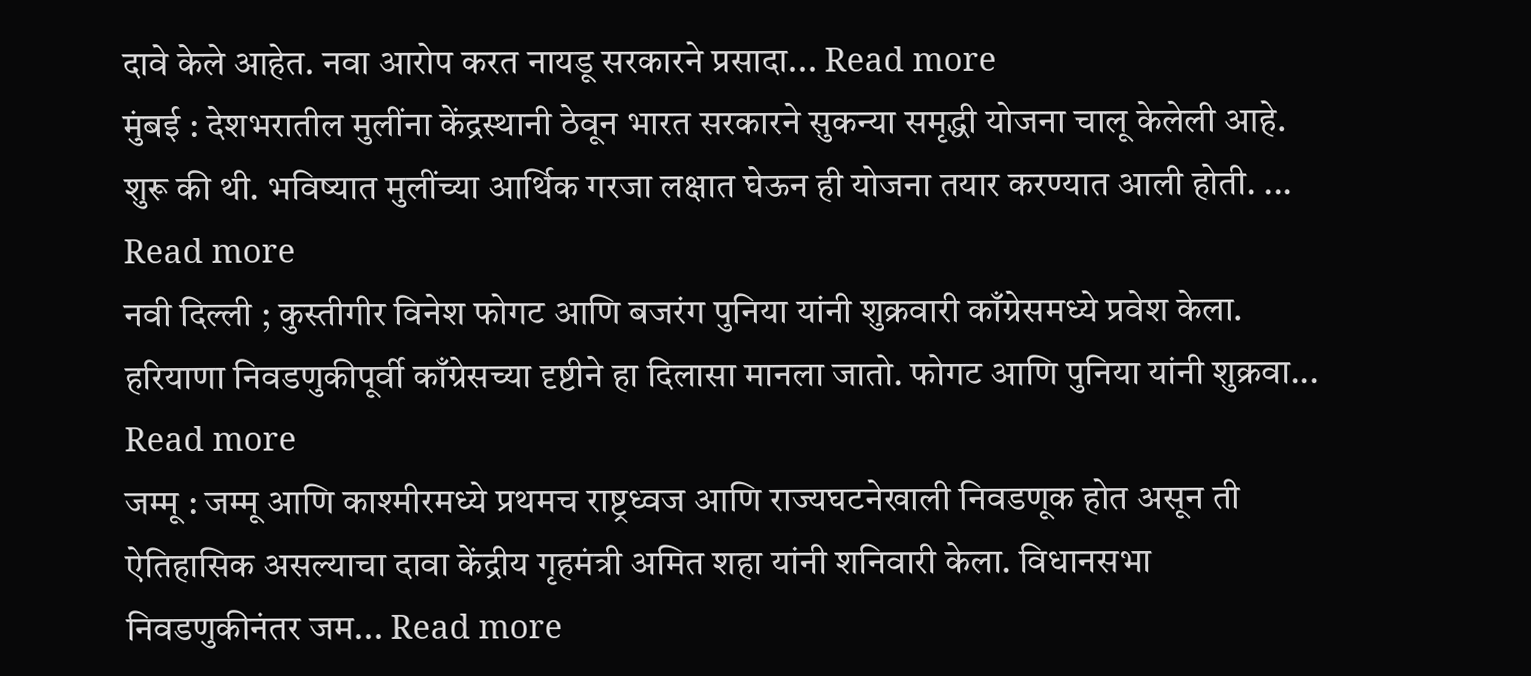दावे केले आहेत. नवा आरोप करत नायडू सरकारने प्रसादा... Read more
मुंबई : देशभरातील मुलींना केंद्रस्थानी ठेवून भारत सरकारने सुकन्या समृद्धी योजना चालू केलेली आहे. शुरू की थी. भविष्यात मुलींच्या आर्थिक गरजा लक्षात घेऊन ही योजना तयार करण्यात आली होती. ... Read more
नवी दिल्ली ; कुस्तीगीर विनेश फोगट आणि बजरंग पुनिया यांनी शुक्रवारी काँग्रेसमध्ये प्रवेश केला. हरियाणा निवडणुकीपूर्वी काँग्रेसच्या दृष्टीने हा दिलासा मानला जातो. फोगट आणि पुनिया यांनी शुक्रवा... Read more
जम्मू : जम्मू आणि काश्मीरमध्ये प्रथमच राष्ट्रध्वज आणि राज्यघटनेखाली निवडणूक होत असून ती ऐतिहासिक असल्याचा दावा केंद्रीय गृहमंत्री अमित शहा यांनी शनिवारी केला. विधानसभा निवडणुकीनंतर जम... Read more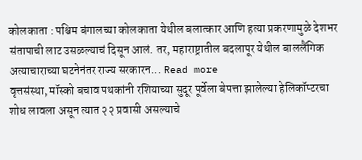कोलकाता : पश्चिम बंगालच्या कोलकाता येथील बलात्कार आणि हत्या प्रकरणामुळे देशभर संतापाची लाट उसळल्याचं दिसून आलं. तर, महाराष्ट्रातील बदलापूर येथील बाललैंगिक अत्याचाराच्या घटनेनंतर राज्य सरकारन... Read more
वृत्तसंस्था, मॉस्को बचाव पथकांनी रशियाच्या सुदूर पूर्वेला बेपत्ता झालेल्या हेलिकॉप्टरचा शोध लावला असून त्यात २२ प्रवासी असल्याचे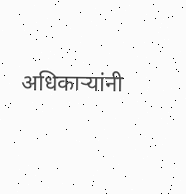अधिकाऱ्यांनी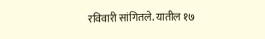रविवारी सांगितले. यातील १७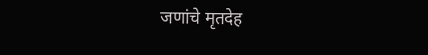जणांचे मृतदेह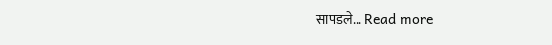सापडले... Read more